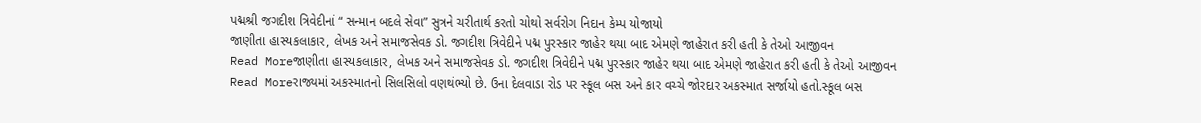પદ્મશ્રી જગદીશ ત્રિવેદીનાં “ સન્માન બદલે સેવા” સુત્રને ચરીતાર્થ કરતો ચોથો સર્વરોગ નિદાન કેમ્પ યોજાયો
જાણીતા હાસ્યકલાકાર, લેખક અને સમાજસેવક ડો. જગદીશ ત્રિવેદીને પદ્મ પુરસ્કાર જાહેર થયા બાદ એમણે જાહેરાત કરી હતી કે તેઓ આજીવન
Read Moreજાણીતા હાસ્યકલાકાર, લેખક અને સમાજસેવક ડો. જગદીશ ત્રિવેદીને પદ્મ પુરસ્કાર જાહેર થયા બાદ એમણે જાહેરાત કરી હતી કે તેઓ આજીવન
Read Moreરાજ્યમાં અકસ્માતનો સિલસિલો વણથંભ્યો છે. ઉના દેલવાડા રોડ પર સ્કૂલ બસ અને કાર વચ્ચે જોરદાર અકસ્માત સર્જાયો હતો.સ્કૂલ બસ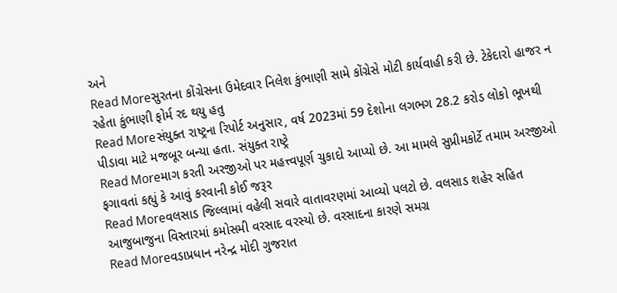અને
Read Moreસુરતના કોંગ્રેસના ઉમેદવાર નિલેશ કુંભાણી સામે કોંગ્રેસે મોટી કાર્યવાહી કરી છે. ટેકેદારો હાજર ન રહેતા કુંભાણી ફોર્મ રદ થયુ હતુ
Read Moreસંયુક્ત રાષ્ટ્રના રિપોર્ટ અનુસાર, વર્ષ 2023માં 59 દેશોના લગભગ 28.2 કરોડ લોકો ભૂખથી પીડાવા માટે મજબૂર બન્યા હતા. સંયુક્ત રાષ્ટ્રે
Read Moreમાગ કરતી અરજીઓ પર મહત્ત્વપૂર્ણ ચુકાદો આપ્યો છે. આ મામલે સુપ્રીમકોર્ટે તમામ અરજીઓ ફગાવતાં કહ્યું કે આવું કરવાની કોઈ જરૂર
Read Moreવલસાડ જિલ્લામાં વહેલી સવારે વાતાવરણમાં આવ્યો પલટો છે. વલસાડ શહેર સહિત આજુબાજુના વિસ્તારમાં કમોસમી વરસાદ વરસ્યો છે. વરસાદના કારણે સમગ્ર
Read Moreવડાપ્રધાન નરેન્દ્ર મોદી ગુજરાત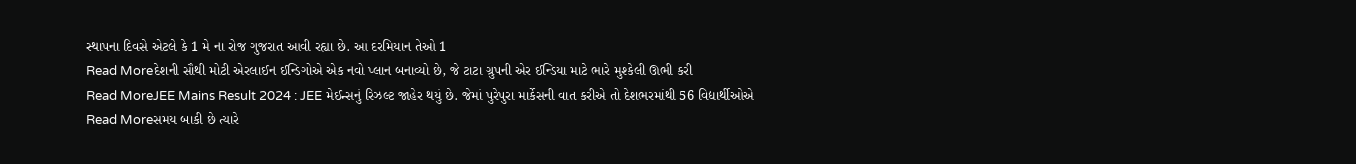સ્થાપના દિવસે એટલે કે 1 મે ના રોજ ગુજરાત આવી રહ્યા છે. આ દરમિયાન તેઓ 1
Read Moreદેશની સૌથી મોટી એરલાઈન ઈન્ડિગોએ એક નવો પ્લાન બનાવ્યો છે, જે ટાટા ગ્રુપની એર ઈન્ડિયા માટે ભારે મુશ્કેલી ઊભી કરી
Read MoreJEE Mains Result 2024 : JEE મેઈન્સનું રિઝલ્ટ જાહેર થયું છે. જેમાં પુરેપુરા માર્કેસની વાત કરીએ તો દેશભરમાંથી 56 વિદ્યાર્થીઓએ
Read Moreસમય બાકી છે ત્યારે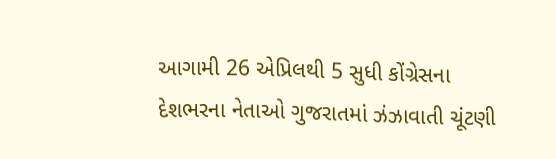આગામી 26 એપ્રિલથી 5 સુધી કોંગ્રેસના દેશભરના નેતાઓ ગુજરાતમાં ઝંઝાવાતી ચૂંટણી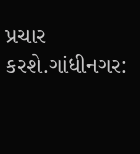પ્રચાર કરશે.ગાંધીનગર: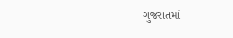ગુજરાતમાં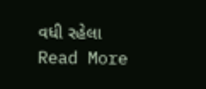વધી રહેલા
Read More